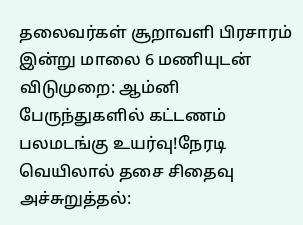தலைவர்கள் சூறாவளி பிரசாரம் இன்று மாலை 6 மணியுடன் விடுமுறை: ஆம்னி பேருந்துகளில் கட்டணம் பலமடங்கு உயர்வு!நேரடி வெயிலால் தசை சிதைவு அச்சுறுத்தல்: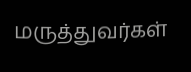மருத்துவர்கள்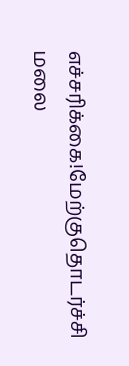எச்சரிக்கை!மேற்குதொடர்ச்சி மலை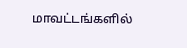மாவட்டங்களில்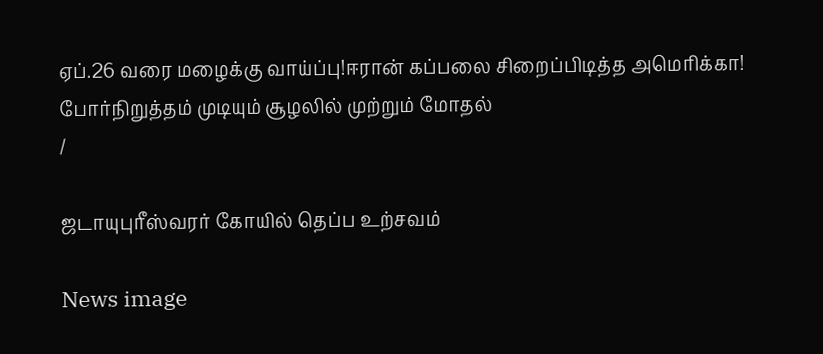ஏப்.26 வரை மழைக்கு வாய்ப்பு!ஈரான் கப்பலை சிறைப்பிடித்த அமெரிக்கா! போர்நிறுத்தம் முடியும் சூழலில் முற்றும் மோதல்
/

ஜடாயுபுரீஸ்வரர் கோயில் தெப்ப உற்சவம்

News image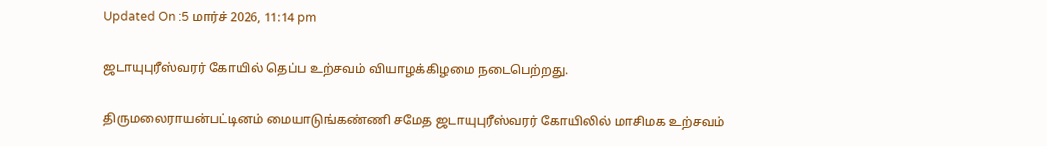Updated On :5 மார்ச் 2026, 11:14 pm

ஜடாயுபுரீஸ்வரர் கோயில் தெப்ப உற்சவம் வியாழக்கிழமை நடைபெற்றது.

திருமலைராயன்பட்டினம் மையாடுங்கண்ணி சமேத ஜடாயுபுரீஸ்வரர் கோயிலில் மாசிமக உற்சவம்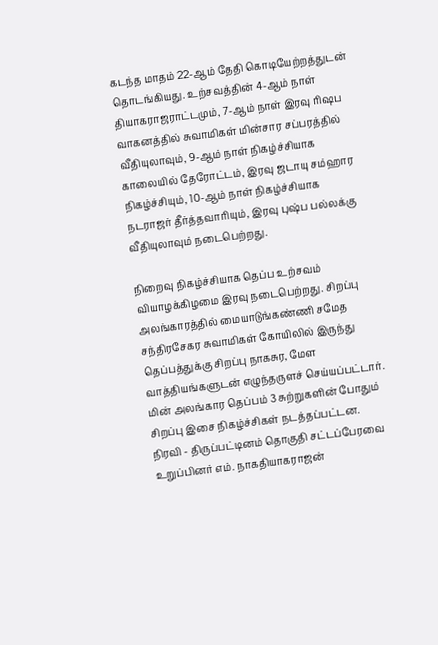கடந்த மாதம் 22-ஆம் தேதி கொடியேற்றத்துடன் தொடங்கியது. உற்சவத்தின் 4-ஆம் நாள் தியாகராஜராட்டமும், 7-ஆம் நாள் இரவு ரிஷப வாகனத்தில் சுவாமிகள் மின்சார சப்பரத்தில் வீதியுலாவும், 9-ஆம் நாள் நிகழ்ச்சியாக காலையில் தேரோட்டம், இரவு ஜடாயு சம்ஹார நிகழ்ச்சியும், 10-ஆம் நாள் நிகழ்ச்சியாக நடராஜர் தீர்த்தவாரியும், இரவு புஷ்ப பல்லக்கு வீதியுலாவும் நடைபெற்றது.

நிறைவு நிகழ்ச்சியாக தெப்ப உற்சவம் வியாழக்கிழமை இரவு நடைபெற்றது. சிறப்பு அலங்காரத்தில் மையாடுங்கண்ணி சமேத சந்திரசேகர சுவாமிகள் கோயிலில் இருந்து தெப்பத்துக்கு சிறப்பு நாகசுர, மேள வாத்தியங்களுடன் எழுந்தருளச் செய்யப்பட்டார். மின் அலங்கார தெப்பம் 3 சுற்றுகளின் போதும் சிறப்பு இசை நிகழ்ச்சிகள் நடத்தப்பட்டன. நிரவி - திருப்பட்டினம் தொகுதி சட்டப்பேரவை உறுப்பினர் எம். நாகதியாகராஜன்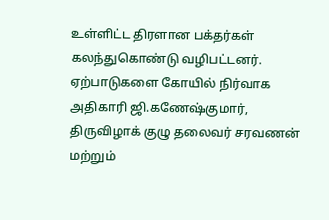உள்ளிட்ட திரளான பக்தர்கள் கலந்துகொண்டு வழிபட்டனர். ஏற்பாடுகளை கோயில் நிர்வாக அதிகாரி ஜி.கணேஷ்குமார், திருவிழாக் குழு தலைவர் சரவணன் மற்றும்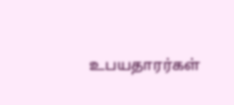உபயதாரர்கள்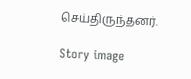செய்திருந்தனர்.

Story image